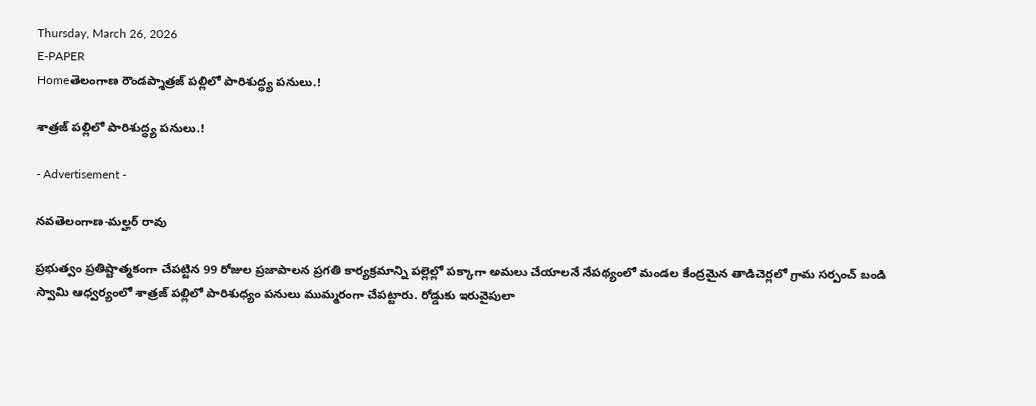Thursday, March 26, 2026
E-PAPER
Homeతెలంగాణ రౌండప్శాత్రజ్ పల్లిలో పారిశుద్ధ్య పనులు.!

శాత్రజ్ పల్లిలో పారిశుద్ధ్య పనులు.!

- Advertisement -

నవతెలంగాణ-మల్హర్ రావు

ప్రభుత్వం ప్రతిష్టాత్మకంగా చేపట్టిన 99 రోజుల ప్రజాపాలన ప్రగతి కార్యక్రమాన్ని పల్లెల్లో పక్కాగా అమలు చేయాలనే నేపథ్యంలో మండల కేంద్రమైన తాడిచెర్లలో గ్రామ సర్పంచ్ బండి స్వామి ఆధ్వర్యంలో శాత్రజ్ పల్లిలో పారిశుధ్యం పనులు ముమ్మరంగా చేపట్టారు. రోడ్డుకు ఇరువైపులా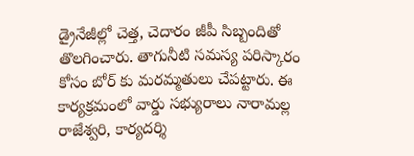డ్రైనేజీల్లో చెత్త, చెదారం జీపీ సిబ్బందితో తొలగించారు. తాగునీటి సమస్య పరిస్కారం కోసం బోర్ కు మరమ్మతులు చేపట్టారు. ఈ కార్యక్రమంలో వార్డు సభ్యురాలు నారామల్ల రాజేశ్వరి, కార్యదర్శి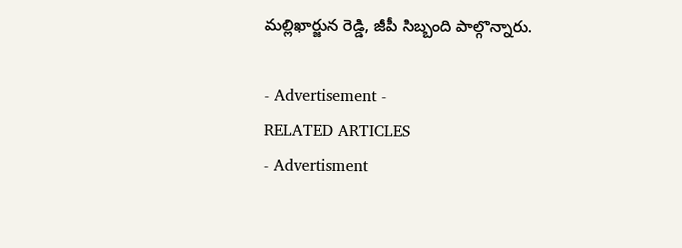మల్లిఖార్జున రెడ్డి, జీపీ సిబ్బంది పాల్గొన్నారు.

- Advertisement -
RELATED ARTICLES
- Advertisment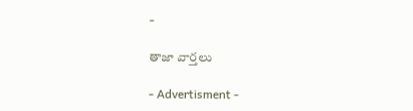-

తాజా వార్తలు

- Advertisment -